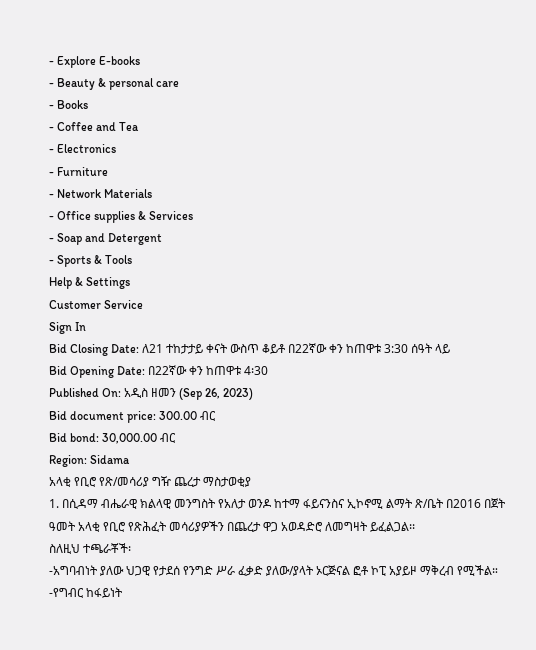- Explore E-books
- Beauty & personal care
- Books
- Coffee and Tea
- Electronics
- Furniture
- Network Materials
- Office supplies & Services
- Soap and Detergent
- Sports & Tools
Help & Settings
Customer Service
Sign In
Bid Closing Date: ለ21 ተከታታይ ቀናት ውስጥ ቆይቶ በ22ኛው ቀን ከጠዋቱ 3:30 ሰዓት ላይ
Bid Opening Date: በ22ኛው ቀን ከጠዋቱ 4፡30
Published On: አዲስ ዘመን (Sep 26, 2023)
Bid document price: 300.00 ብር
Bid bond: 30,000.00 ብር
Region: Sidama
አላቂ የቢሮ የጽ/መሳሪያ ግዥ ጨረታ ማስታወቂያ
1. በሲዳማ ብሔራዊ ክልላዊ መንግስት የአለታ ወንዶ ከተማ ፋይናንስና ኢኮኖሚ ልማት ጽ/ቤት በ2016 በጀት ዓመት አላቂ የቢሮ የጽሕፈት መሳሪያዎችን በጨረታ ዋጋ አወዳድሮ ለመግዛት ይፈልጋል፡፡
ስለዚህ ተጫራቾች፡
-አግባብነት ያለው ህጋዊ የታደሰ የንግድ ሥራ ፈቃድ ያለው/ያላት ኦርጅናል ፎቶ ኮፒ አያይዞ ማቅረብ የሚችል።
-የግብር ከፋይነት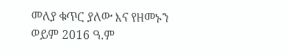መለያ ቁጥር ያለው እና የዘመኑን ወይም 2016 ዓ.ም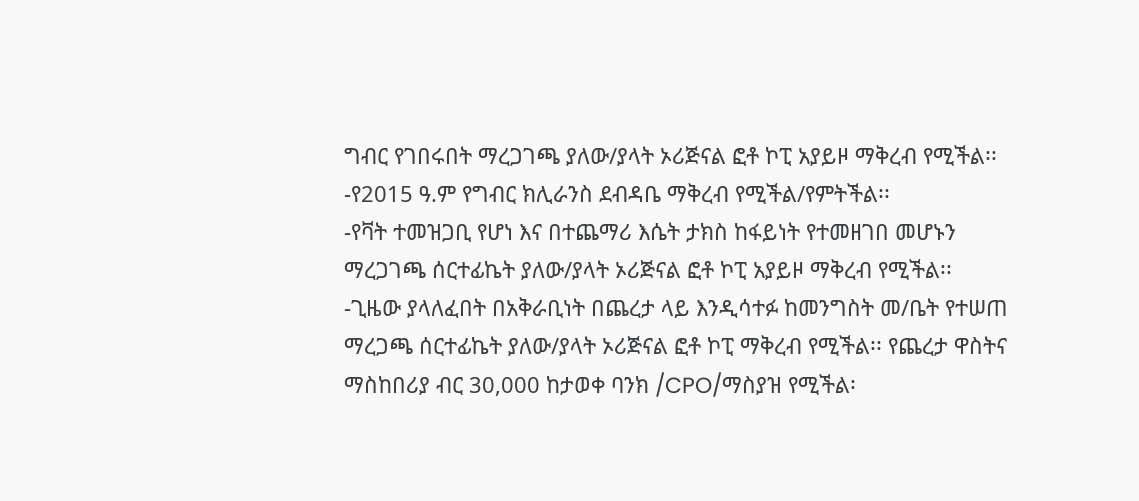ግብር የገበሩበት ማረጋገጫ ያለው/ያላት ኦሪጅናል ፎቶ ኮፒ አያይዞ ማቅረብ የሚችል፡፡
-የ2015 ዓ.ም የግብር ክሊራንስ ደብዳቤ ማቅረብ የሚችል/የምትችል፡፡
-የቫት ተመዝጋቢ የሆነ እና በተጨማሪ እሴት ታክስ ከፋይነት የተመዘገበ መሆኑን ማረጋገጫ ሰርተፊኬት ያለው/ያላት ኦሪጅናል ፎቶ ኮፒ አያይዞ ማቅረብ የሚችል፡፡
-ጊዜው ያላለፈበት በአቅራቢነት በጨረታ ላይ እንዲሳተፉ ከመንግስት መ/ቤት የተሠጠ ማረጋጫ ሰርተፊኬት ያለው/ያላት ኦሪጅናል ፎቶ ኮፒ ማቅረብ የሚችል፡፡ የጨረታ ዋስትና ማስከበሪያ ብር 30,000 ከታወቀ ባንክ /CPO/ማስያዝ የሚችል፡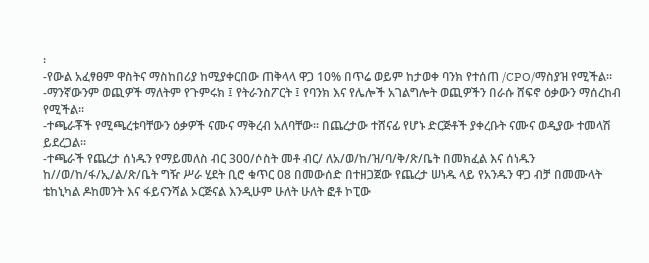፡
-የውል አፈፃፀም ዋስትና ማስከበሪያ ከሚያቀርበው ጠቅላላ ዋጋ 10% በጥሬ ወይም ከታወቀ ባንክ የተሰጠ /CPO/ማስያዝ የሚችል።
-ማንኛውንም ወጪዎች ማለትም የጉምሩክ ፤ የትራንስፖርት ፤ የባንክ እና የሌሎች አገልግሎት ወጪዎችን በራሱ ሸፍኖ ዕቃውን ማሰረከብ የሚችል።
-ተጫራቾች የሚጫረቱባቸውን ዕቃዎች ናሙና ማቅረብ አለባቸው፡፡ በጨረታው ተሸናፊ የሆኑ ድርጅቶች ያቀረቡት ናሙና ወዲያው ተመላሽ ይደረጋል።
-ተጫራች የጨረታ ሰነዱን የማይመለስ ብር 300/ሶስት መቶ ብር/ ለአ/ወ/ከ/ዝ/ባ/ቅ/ጽ/ቤት በመክፈል እና ሰነዱን ከ//ወ/ከ/ፋ/ኢ/ል/ጽ/ቤት ግዥ ሥራ ሂደት ቢሮ ቁጥር 08 በመውሰድ በተዘጋጀው የጨረታ ሠነዱ ላይ የአንዱን ዋጋ ብቻ በመሙላት ቴከኒካል ዶከመንት እና ፋይናንሻል ኦርጅናል እንዲሁም ሁለት ሁለት ፎቶ ኮፒው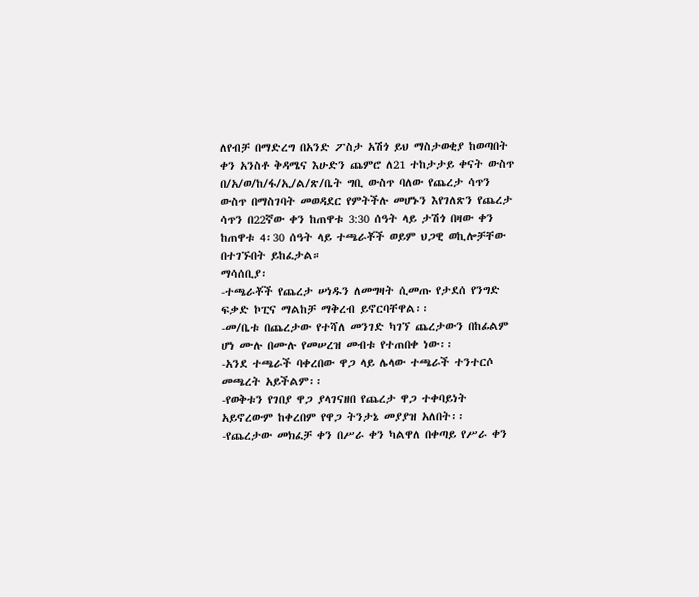ለየብቻ በማድረግ በአንድ ፖስታ አሽጎ ይህ ማስታወቂያ ከወጣበት ቀን አንስቶ ቅዳሜና እሁድን ጨምሮ ለ21 ተከታታይ ቀናት ውስጥ በ/አ/ወ/ከ/ፋ/ኢ/ል/ጽ/ቤት ግቢ ውስጥ ባለው የጨረታ ሳጥን ውስጥ በማስገባት መወዳደር የምትችሉ መሆኑን እየገለጽን የጨረታ ሳጥን በ22ኛው ቀን ከጠዋቱ 3:30 ሰዓት ላይ ታሽጎ በዛው ቀን ከጠዋቱ 4፡30 ሰዓት ላይ ተጫራቾች ወይም ህጋዊ ወኪሎቻቸው በተገኙበት ይከፈታል።
ማሳሰቢያ፡
-ተጫራቾች የጨረታ ሠነዱን ለመግዛት ሲመጡ የታደሰ የንግድ ፍቃድ ኮፒና ማልከቻ ማቅረብ ይኖርባቸዋል፡፡
-መ/ቤቱ በጨረታው የተሻለ መንገድ ካገኘ ጨረታውን በከፊልም ሆነ ሙሉ በሙሉ የመሠረዝ መብቱ የተጠበቀ ነው፡፡
-አንደ ተጫራች ባቀረበው ዋጋ ላይ ሌላው ተጫራች ተንተርሶ መጫረት አይችልም፡፡
-የወቅቱን የገበያ ዋጋ ያላገናዘበ የጨረታ ዋጋ ተቀባይነት አይኖረውም ከቀረበም የዋጋ ትንታኔ መያያዝ አለበት፡፡
-የጨረታው መክፈቻ ቀን በሥራ ቀን ካልዋለ በቀጣይ የሥራ ቀን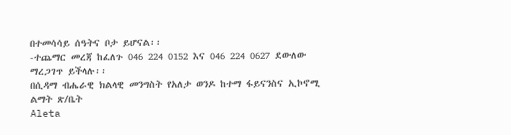በተመሳሳይ ሰዓትና ቦታ ይሆናል፡፡
-ተጨማር መረጃ ከፈለጉ 046 224 0152 እና 046 224 0627 ደውለው ማረጋገጥ ይችላሉ፡፡
በሲዳማ ብሔራዊ ክልላዊ መንግስት የአለታ ወንዶ ከተማ ፋይናንስና ኢኮኖሚ ልማት ጽ/ቤት
Aleta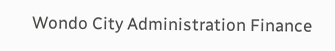Wondo City Administration Finance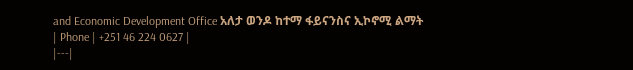and Economic Development Office አለታ ወንዶ ከተማ ፋይናንስና ኢኮኖሚ ልማት
| Phone | +251 46 224 0627 |
|---|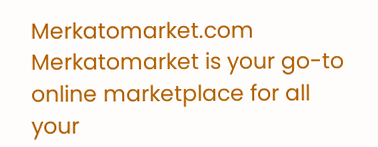Merkatomarket.com
Merkatomarket is your go-to online marketplace for all your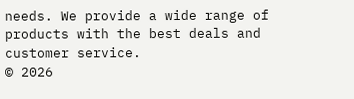needs. We provide a wide range of products with the best deals and customer service.
© 2026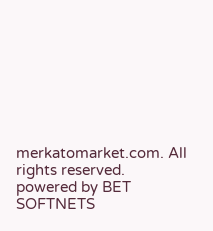merkatomarket.com. All rights reserved.
powered by BET SOFTNETS